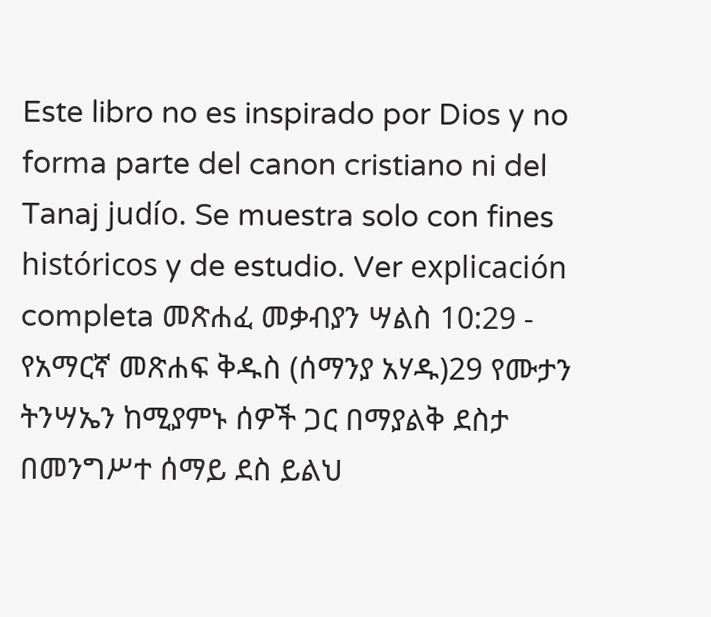Este libro no es inspirado por Dios y no forma parte del canon cristiano ni del Tanaj judío. Se muestra solo con fines históricos y de estudio. Ver explicación completa መጽሐፈ መቃብያን ሣልስ 10:29 - የአማርኛ መጽሐፍ ቅዱስ (ሰማንያ አሃዱ)29 የሙታን ትንሣኤን ከሚያምኑ ሰዎች ጋር በማያልቅ ደስታ በመንግሥተ ሰማይ ደስ ይልህ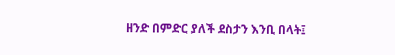ዘንድ በምድር ያለች ደስታን እንቢ በላት፤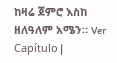ከዛሬ ጀምሮ እስከ ዘለዓለም አሜን። Ver Capítulo |